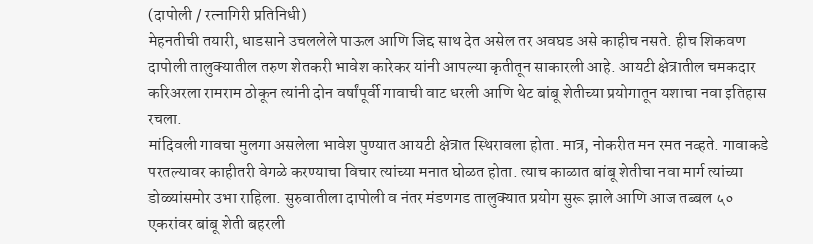(दापोली / रत्नागिरी प्रतिनिधी)
मेहनतीची तयारी, धाडसाने उचललेले पाऊल आणि जिद्द साथ देत असेल तर अवघड असे काहीच नसते. हीच शिकवण दापोली तालुक्यातील तरुण शेतकरी भावेश कारेकर यांनी आपल्या कृतीतून साकारली आहे. आयटी क्षेत्रातील चमकदार करिअरला रामराम ठोकून त्यांनी दोन वर्षांपूर्वी गावाची वाट धरली आणि थेट बांबू शेतीच्या प्रयोगातून यशाचा नवा इतिहास रचला.
मांदिवली गावचा मुलगा असलेला भावेश पुण्यात आयटी क्षेत्रात स्थिरावला होता. मात्र, नोकरीत मन रमत नव्हते. गावाकडे परतल्यावर काहीतरी वेगळे करण्याचा विचार त्यांच्या मनात घोळत होता. त्याच काळात बांबू शेतीचा नवा मार्ग त्यांच्या डोळ्यांसमोर उभा राहिला. सुरुवातीला दापोली व नंतर मंडणगड तालुक्यात प्रयोग सुरू झाले आणि आज तब्बल ५० एकरांवर बांबू शेती बहरली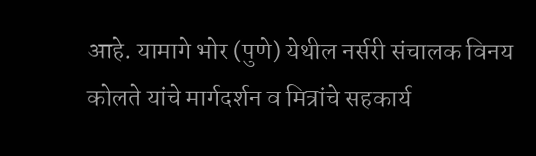आहे. यामागे भोर (पुणे) येथील नर्सरी संचालक विनय कोलते यांचे मार्गदर्शन व मित्रांचे सहकार्य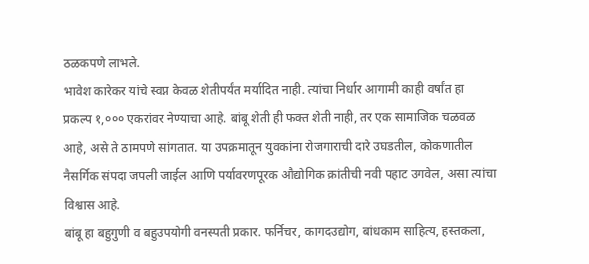ठळकपणे लाभले.
भावेश कारेकर यांचे स्वप्न केवळ शेतीपर्यंत मर्यादित नाही. त्यांचा निर्धार आगामी काही वर्षांत हा प्रकल्प १,००० एकरांवर नेण्याचा आहे. बांबू शेती ही फक्त शेती नाही, तर एक सामाजिक चळवळ आहे, असे ते ठामपणे सांगतात. या उपक्रमातून युवकांना रोजगाराची दारे उघडतील, कोकणातील नैसर्गिक संपदा जपली जाईल आणि पर्यावरणपूरक औद्योगिक क्रांतीची नवी पहाट उगवेल, असा त्यांचा विश्वास आहे.
बांबू हा बहुगुणी व बहुउपयोगी वनस्पती प्रकार. फर्निचर, कागदउद्योग, बांधकाम साहित्य, हस्तकला,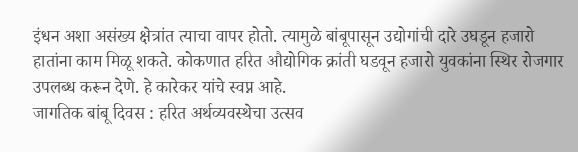इंधन अशा असंख्य क्षेत्रांत त्याचा वापर होतो. त्यामुळे बांबूपासून उद्योगांची दारे उघडून हजारो हातांना काम मिळू शकते. कोकणात हरित औद्योगिक क्रांती घडवून हजारो युवकांना स्थिर रोजगार उपलब्ध करून देणे. हे कारेकर यांचे स्वप्न आहे.
जागतिक बांबू दिवस : हरित अर्थव्यवस्थेचा उत्सव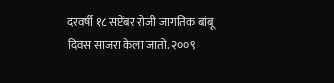दरवर्षी १८ सप्टेंबर रोजी जागतिक बांबू दिवस साजरा केला जातो. २००९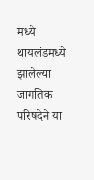मध्ये थायलंडमध्ये झालेल्या जागतिक परिषदेने या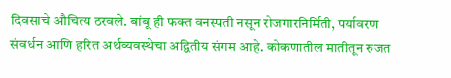दिवसाचे औचित्य ठरवले. बांबू ही फक्त वनस्पती नसून रोजगारनिर्मिती, पर्यावरण संवर्धन आणि हरित अर्थव्यवस्थेचा अद्वितीय संगम आहे. कोकणातील मातीतून रुजत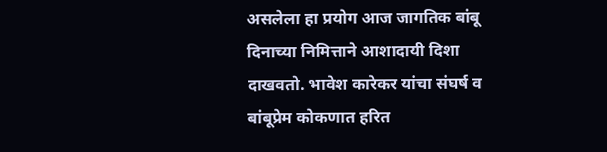असलेला हा प्रयोग आज जागतिक बांबू दिनाच्या निमित्ताने आशादायी दिशा दाखवतो. भावेश कारेकर यांचा संघर्ष व बांबूप्रेम कोकणात हरित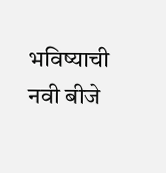भविष्याची नवी बीजे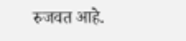रुजवत आहे.